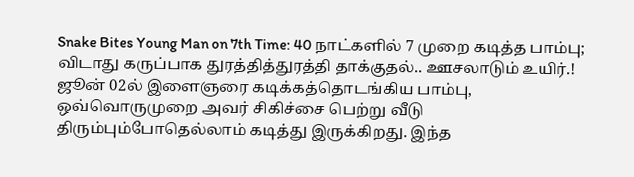Snake Bites Young Man on 7th Time: 40 நாட்களில் 7 முறை கடித்த பாம்பு; விடாது கருப்பாக துரத்தித்துரத்தி தாக்குதல்.. ஊசலாடும் உயிர்.!
ஜூன் 02ல் இளைஞரை கடிக்கத்தொடங்கிய பாம்பு, ஒவ்வொருமுறை அவர் சிகிச்சை பெற்று வீடு திரும்பும்போதெல்லாம் கடித்து இருக்கிறது. இந்த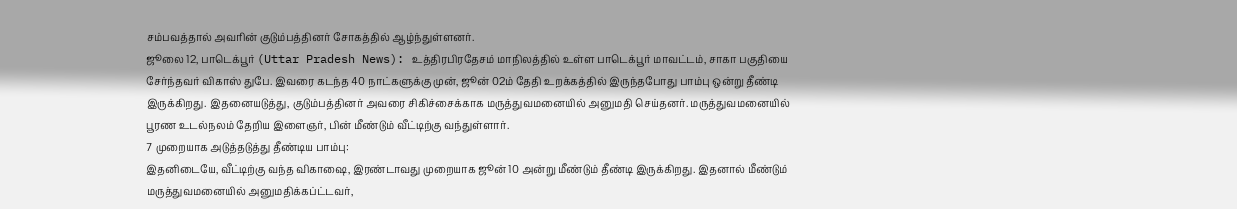சம்பவத்தால் அவரின் குடும்பத்தினர் சோகத்தில் ஆழ்ந்துள்ளனர்.
ஜூலை 12, பாடெக்பூர் (Uttar Pradesh News): உத்திரபிரதேசம் மாநிலத்தில் உள்ள பாடெக்பூர் மாவட்டம், சாகா பகுதியை சேர்ந்தவர் விகாஸ் துபே. இவரை கடந்த 40 நாட்களுக்கு முன், ஜூன் 02ம் தேதி உறக்கத்தில் இருந்தபோது பாம்பு ஒன்று தீண்டி இருக்கிறது. இதனையடுத்து, குடும்பத்தினர் அவரை சிகிச்சைக்காக மருத்துவமனையில் அனுமதி செய்தனர். மருத்துவமனையில் பூரண உடல்நலம் தேறிய இளைஞர், பின் மீண்டும் வீட்டிற்கு வந்துள்ளார்.
7 முறையாக அடுத்தடுத்து தீண்டிய பாம்பு:
இதனிடையே, வீட்டிற்கு வந்த விகாஷை, இரண்டாவது முறையாக ஜூன் 10 அன்று மீண்டும் தீண்டி இருக்கிறது. இதனால் மீண்டும் மருத்துவமனையில் அனுமதிக்கப்ட்டவர்,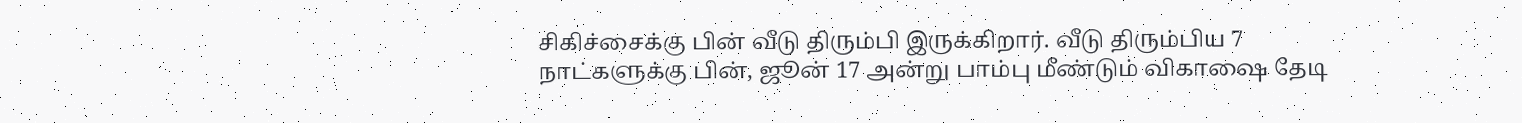சிகிச்சைக்கு பின் வீடு திரும்பி இருக்கிறார். வீடு திரும்பிய 7 நாட்களுக்கு பின், ஜூன் 17 அன்று பாம்பு மீண்டும் விகாஷை தேடி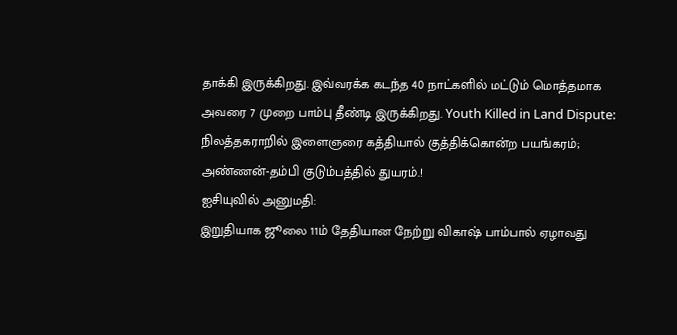தாக்கி இருக்கிறது. இவ்வரக்க கடந்த 40 நாட்களில் மட்டும் மொத்தமாக அவரை 7 முறை பாம்பு தீண்டி இருக்கிறது. Youth Killed in Land Dispute: நிலத்தகராறில் இளைஞரை கத்தியால் குத்திக்கொன்ற பயங்கரம்; அண்ணன்-தம்பி குடும்பத்தில் துயரம்.!
ஐசியுவில் அனுமதி:
இறுதியாக ஜூலை 11ம் தேதியான நேற்று விகாஷ் பாம்பால் ஏழாவது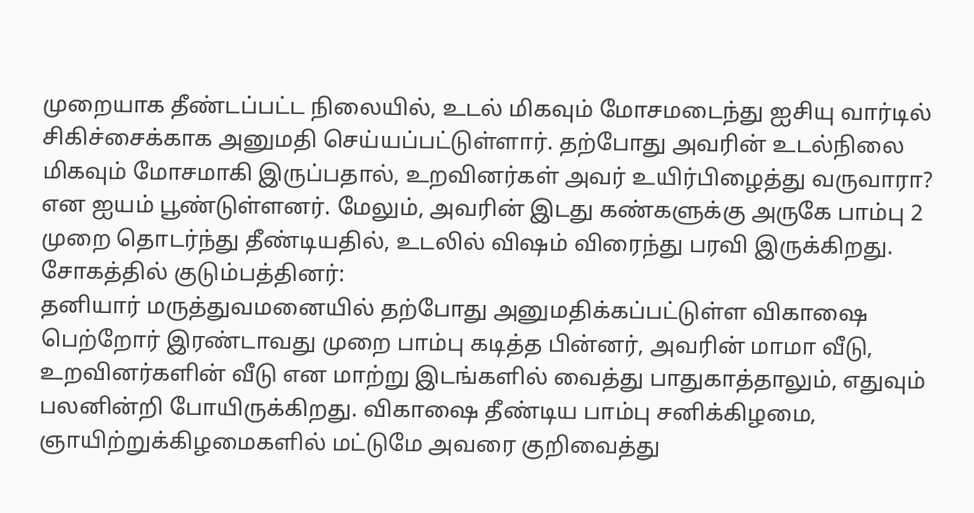முறையாக தீண்டப்பட்ட நிலையில், உடல் மிகவும் மோசமடைந்து ஐசியு வார்டில் சிகிச்சைக்காக அனுமதி செய்யப்பட்டுள்ளார். தற்போது அவரின் உடல்நிலை மிகவும் மோசமாகி இருப்பதால், உறவினர்கள் அவர் உயிர்பிழைத்து வருவாரா? என ஐயம் பூண்டுள்ளனர். மேலும், அவரின் இடது கண்களுக்கு அருகே பாம்பு 2 முறை தொடர்ந்து தீண்டியதில், உடலில் விஷம் விரைந்து பரவி இருக்கிறது.
சோகத்தில் குடும்பத்தினர்:
தனியார் மருத்துவமனையில் தற்போது அனுமதிக்கப்பட்டுள்ள விகாஷை பெற்றோர் இரண்டாவது முறை பாம்பு கடித்த பின்னர், அவரின் மாமா வீடு, உறவினர்களின் வீடு என மாற்று இடங்களில் வைத்து பாதுகாத்தாலும், எதுவும் பலனின்றி போயிருக்கிறது. விகாஷை தீண்டிய பாம்பு சனிக்கிழமை, ஞாயிற்றுக்கிழமைகளில் மட்டுமே அவரை குறிவைத்து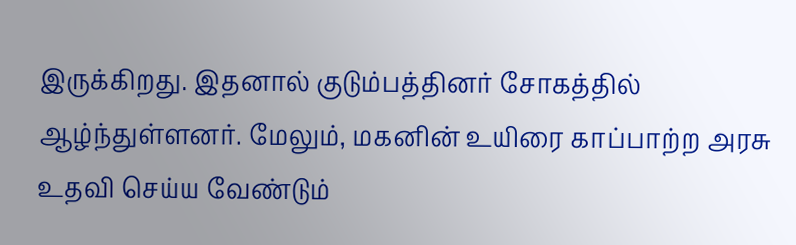இருக்கிறது. இதனால் குடும்பத்தினர் சோகத்தில் ஆழ்ந்துள்ளனர். மேலும், மகனின் உயிரை காப்பாற்ற அரசு உதவி செய்ய வேண்டும்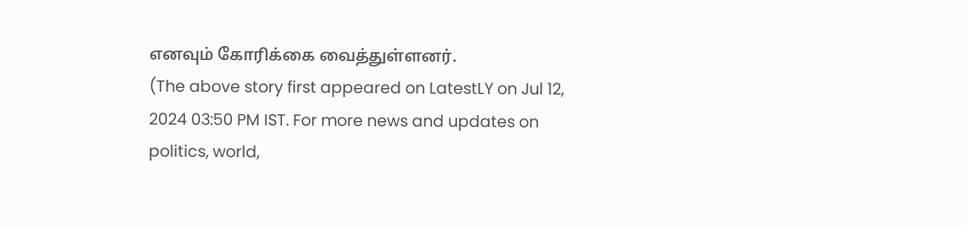எனவும் கோரிக்கை வைத்துள்ளனர்.
(The above story first appeared on LatestLY on Jul 12, 2024 03:50 PM IST. For more news and updates on politics, world,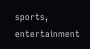sports, entertainment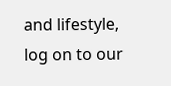and lifestyle, log on to our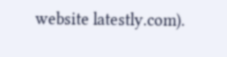website latestly.com).